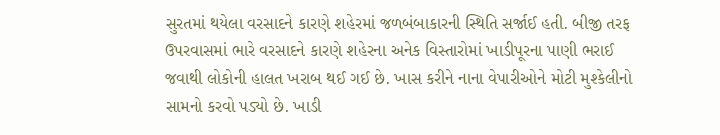સુરતમાં થયેલા વરસાદને કારણે શહેરમાં જળબંબાકારની સ્થિતિ સર્જાઈ હતી. બીજી તરફ ઉપરવાસમાં ભારે વરસાદને કારણે શહેરના અનેક વિસ્તારોમાં ખાડીપૂરના પાણી ભરાઈ જવાથી લોકોની હાલત ખરાબ થઈ ગઈ છે. ખાસ કરીને નાના વેપારીઓને મોટી મુશ્કેલીનો સામનો કરવો પડ્યો છે. ખાડી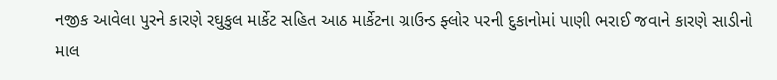નજીક આવેલા પુરને કારણે રઘુકુલ માર્કેટ સહિત આઠ માર્કેટના ગ્રાઉન્ડ ફ્લોર પરની દુકાનોમાં પાણી ભરાઈ જવાને કારણે સાડીનો માલ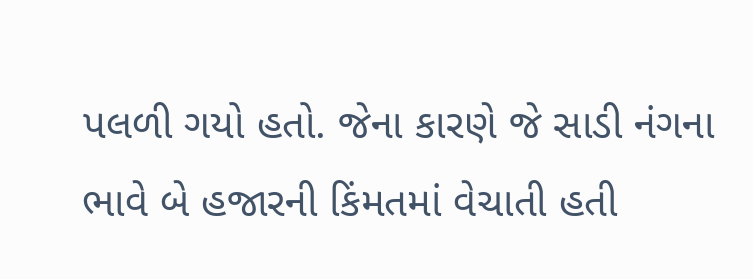પલળી ગયો હતો. જેના કારણે જે સાડી નંગના ભાવે બે હજારની કિંમતમાં વેચાતી હતી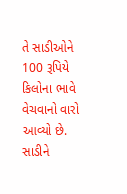તે સાડીઓને 100 રૂપિયે કિલોના ભાવે વેચવાનો વારો આવ્યો છે.
સાડીને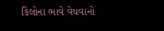કિલોના ભાવે વેચવાનો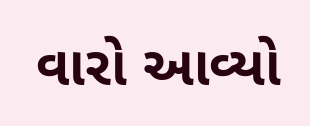વારો આવ્યો